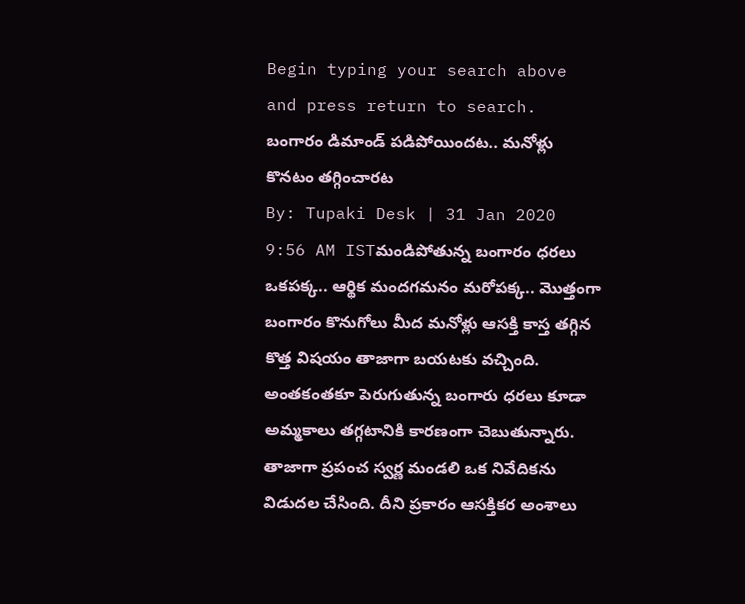Begin typing your search above and press return to search.
బంగారం డిమాండ్ పడిపోయిందట.. మనోళ్లు కొనటం తగ్గించారట
By: Tupaki Desk | 31 Jan 2020 9:56 AM ISTమండిపోతున్న బంగారం ధరలు ఒకపక్క.. ఆర్థిక మందగమనం మరోపక్క.. మొత్తంగా బంగారం కొనుగోలు మీద మనోళ్లు ఆసక్తి కాస్త తగ్గిన కొత్త విషయం తాజాగా బయటకు వచ్చింది. అంతకంతకూ పెరుగుతున్న బంగారు ధరలు కూడా అమ్మకాలు తగ్గటానికి కారణంగా చెబుతున్నారు. తాజాగా ప్రపంచ స్వర్ణ మండలి ఒక నివేదికను విడుదల చేసింది. దీని ప్రకారం ఆసక్తికర అంశాలు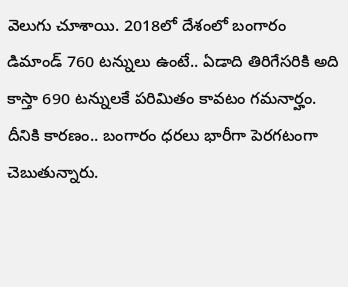వెలుగు చూశాయి. 2018లో దేశంలో బంగారం డిమాండ్ 760 టన్నులు ఉంటే.. ఏడాది తిరిగేసరికి అది కాస్తా 690 టన్నులకే పరిమితం కావటం గమనార్హం. దీనికి కారణం.. బంగారం ధరలు భారీగా పెరగటంగా చెబుతున్నారు.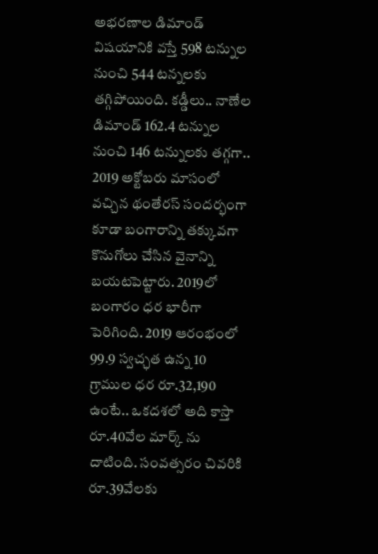అభరణాల డిమాండ్ విషయానికి వస్తే 598 టన్నుల నుంచి 544 టన్నలకు తగ్గిపోయింది. కడ్డీలు.. నాణేల డిమాండ్ 162.4 టన్నుల నుంచి 146 టన్నులకు తగ్గగా.. 2019 అక్టోబరు మాసంలో వచ్చిన థంతేరస్ సందర్భంగా కూడా బంగారాన్ని తక్కువగా కొనుగోలు చేసిన వైనాన్ని బయటపెట్టారు. 2019లో బంగారం ధర భారీగా పెరిగింది. 2019 ఆరంభంలో 99.9 స్వచ్ఛత ఉన్న 10 గ్రాముల ధర రూ.32,190 ఉంటే.. ఒకదశలో అది కాస్తా రూ.40వేల మార్క్ ను దాటింది. సంవత్సరం చివరికి రూ.39వేలకు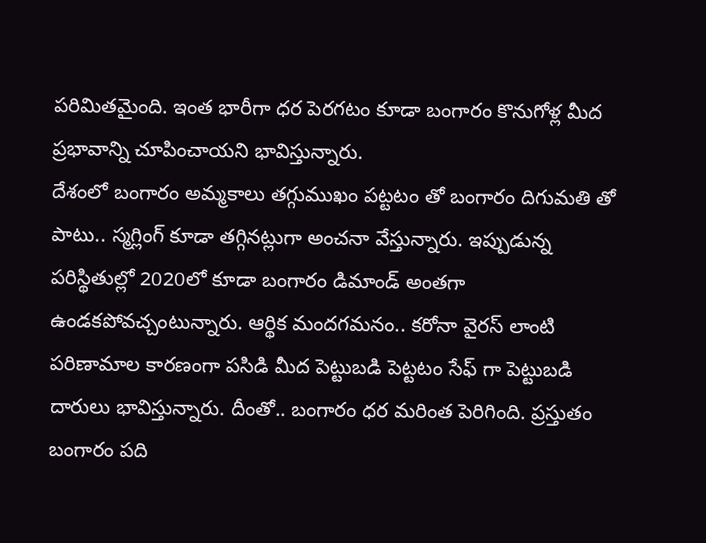పరిమితమైంది. ఇంత భారీగా ధర పెరగటం కూడా బంగారం కొనుగోళ్ల మీద ప్రభావాన్ని చూపించాయని భావిస్తున్నారు.
దేశంలో బంగారం అమ్మకాలు తగ్గుముఖం పట్టటం తో బంగారం దిగుమతి తో పాటు.. స్మగ్లింగ్ కూడా తగ్గినట్లుగా అంచనా వేస్తున్నారు. ఇప్పుడున్న పరిస్థితుల్లో 2020లో కూడా బంగారం డిమాండ్ అంతగా ఉండకపోవచ్చంటున్నారు. ఆర్థిక మందగమనం.. కరోనా వైరస్ లాంటి పరిణామాల కారణంగా పసిడి మీద పెట్టుబడి పెట్టటం సేఫ్ గా పెట్టుబడి దారులు భావిస్తున్నారు. దీంతో.. బంగారం ధర మరింత పెరిగింది. ప్రస్తుతం బంగారం పది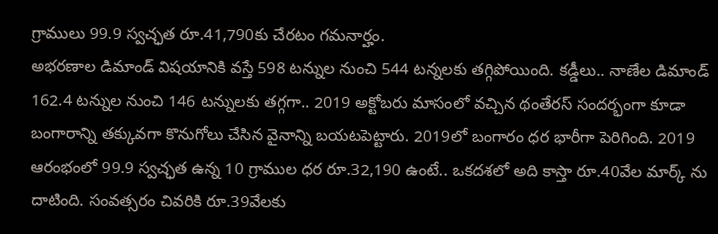గ్రాములు 99.9 స్వచ్ఛత రూ.41,790కు చేరటం గమనార్హం.
అభరణాల డిమాండ్ విషయానికి వస్తే 598 టన్నుల నుంచి 544 టన్నలకు తగ్గిపోయింది. కడ్డీలు.. నాణేల డిమాండ్ 162.4 టన్నుల నుంచి 146 టన్నులకు తగ్గగా.. 2019 అక్టోబరు మాసంలో వచ్చిన థంతేరస్ సందర్భంగా కూడా బంగారాన్ని తక్కువగా కొనుగోలు చేసిన వైనాన్ని బయటపెట్టారు. 2019లో బంగారం ధర భారీగా పెరిగింది. 2019 ఆరంభంలో 99.9 స్వచ్ఛత ఉన్న 10 గ్రాముల ధర రూ.32,190 ఉంటే.. ఒకదశలో అది కాస్తా రూ.40వేల మార్క్ ను దాటింది. సంవత్సరం చివరికి రూ.39వేలకు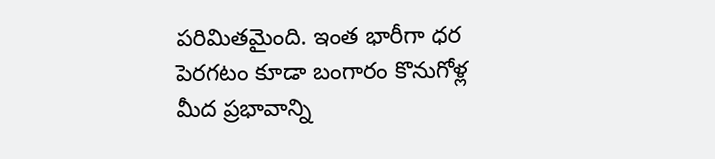పరిమితమైంది. ఇంత భారీగా ధర పెరగటం కూడా బంగారం కొనుగోళ్ల మీద ప్రభావాన్ని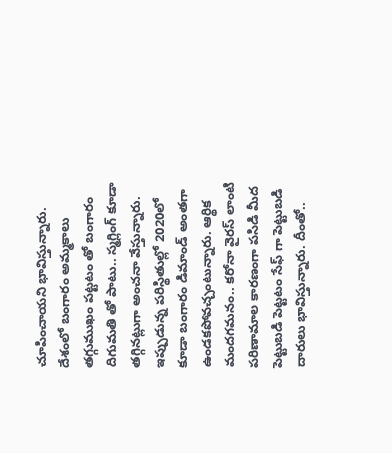చూపించాయని భావిస్తున్నారు.
దేశంలో బంగారం అమ్మకాలు తగ్గుముఖం పట్టటం తో బంగారం దిగుమతి తో పాటు.. స్మగ్లింగ్ కూడా తగ్గినట్లుగా అంచనా వేస్తున్నారు. ఇప్పుడున్న పరిస్థితుల్లో 2020లో కూడా బంగారం డిమాండ్ అంతగా ఉండకపోవచ్చంటున్నారు. ఆర్థిక మందగమనం.. కరోనా వైరస్ లాంటి పరిణామాల కారణంగా పసిడి మీద పెట్టుబడి పెట్టటం సేఫ్ గా పెట్టుబడి దారులు భావిస్తున్నారు. దీంతో..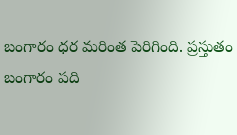బంగారం ధర మరింత పెరిగింది. ప్రస్తుతం బంగారం పది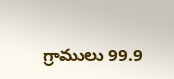గ్రాములు 99.9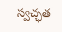స్వచ్ఛత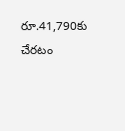రూ.41,790కు చేరటం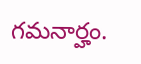గమనార్హం.